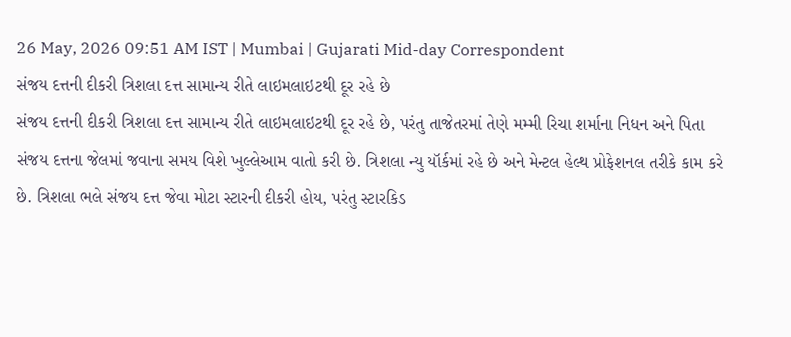26 May, 2026 09:51 AM IST | Mumbai | Gujarati Mid-day Correspondent
સંજય દત્તની દીકરી ત્રિશલા દત્ત સામાન્ય રીતે લાઇમલાઇટથી દૂર રહે છે
સંજય દત્તની દીકરી ત્રિશલા દત્ત સામાન્ય રીતે લાઇમલાઇટથી દૂર રહે છે, પરંતુ તાજેતરમાં તેણે મમ્મી રિચા શર્માના નિધન અને પિતા સંજય દત્તના જેલમાં જવાના સમય વિશે ખુલ્લેઆમ વાતો કરી છે. ત્રિશલા ન્યુ યૉર્કમાં રહે છે અને મેન્ટલ હેલ્થ પ્રોફેશનલ તરીકે કામ કરે છે. ત્રિશલા ભલે સંજય દત્ત જેવા મોટા સ્ટારની દીકરી હોય, પરંતુ સ્ટારકિડ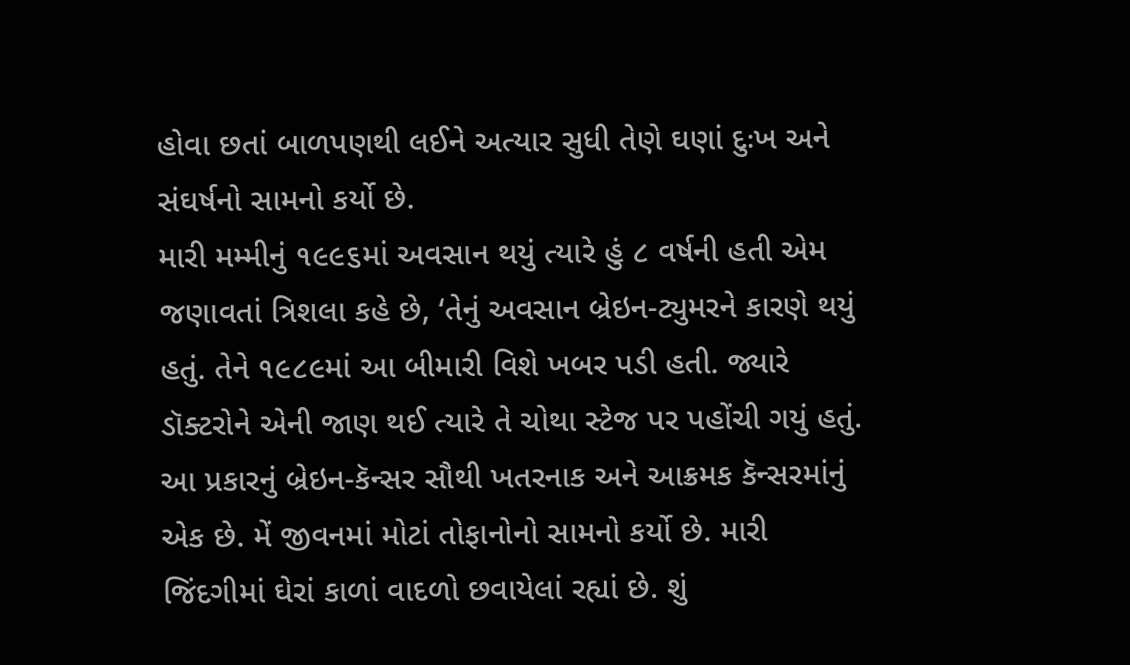હોવા છતાં બાળપણથી લઈને અત્યાર સુધી તેણે ઘણાં દુઃખ અને સંઘર્ષનો સામનો કર્યો છે.
મારી મમ્મીનું ૧૯૯૬માં અવસાન થયું ત્યારે હું ૮ વર્ષની હતી એમ જણાવતાં ત્રિશલા કહે છે, ‘તેનું અવસાન બ્રેઇન-ટ્યુમરને કારણે થયું હતું. તેને ૧૯૮૯માં આ બીમારી વિશે ખબર પડી હતી. જ્યારે ડૉક્ટરોને એની જાણ થઈ ત્યારે તે ચોથા સ્ટેજ પર પહોંચી ગયું હતું. આ પ્રકારનું બ્રેઇન-કૅન્સર સૌથી ખતરનાક અને આક્રમક કૅન્સરમાંનું એક છે. મેં જીવનમાં મોટાં તોફાનોનો સામનો કર્યો છે. મારી જિંદગીમાં ઘેરાં કાળાં વાદળો છવાયેલાં રહ્યાં છે. શું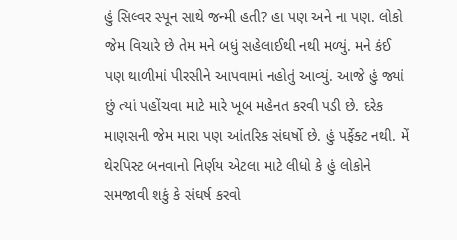હું સિલ્વર સ્પૂન સાથે જન્મી હતી? હા પણ અને ના પણ. લોકો જેમ વિચારે છે તેમ મને બધું સહેલાઈથી નથી મળ્યું. મને કંઈ પણ થાળીમાં પીરસીને આપવામાં નહોતું આવ્યું. આજે હું જ્યાં છું ત્યાં પહોંચવા માટે મારે ખૂબ મહેનત કરવી પડી છે. દરેક માણસની જેમ મારા પણ આંતરિક સંઘર્ષો છે. હું પર્ફેક્ટ નથી. મેં થેરપિસ્ટ બનવાનો નિર્ણય એટલા માટે લીધો કે હું લોકોને સમજાવી શકું કે સંઘર્ષ કરવો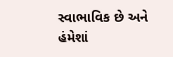સ્વાભાવિક છે અને હંમેશાં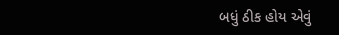બધું ઠીક હોય એવું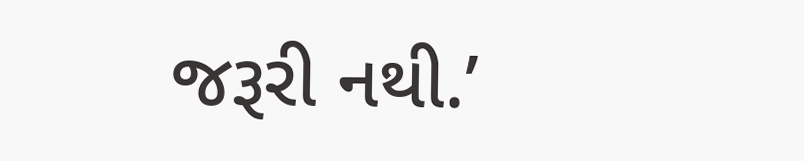જરૂરી નથી.’